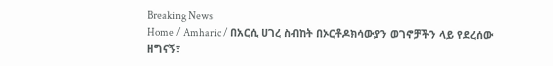Breaking News
Home / Amharic / በአርሲ ሀገረ ስብከት በኦርቶዶክሳውያን ወገኖቻችን ላይ የደረሰው ዘግናኝ፣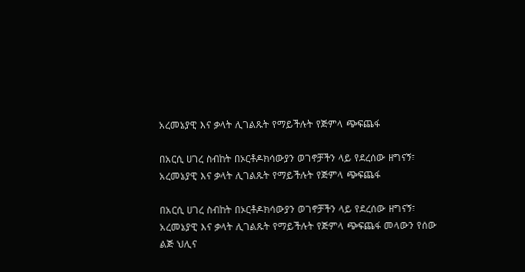አረመኔያዊ እና ቃላት ሊገልጹት የማይችሉት የጅምላ ጭፍጨፋ

በአርሲ ሀገረ ስብከት በኦርቶዶክሳውያን ወገኖቻችን ላይ የደረሰው ዘግናኝ፣ አረመኔያዊ እና ቃላት ሊገልጹት የማይችሉት የጅምላ ጭፍጨፋ

በአርሲ ሀገረ ስብከት በኦርቶዶክሳውያን ወገኖቻችን ላይ የደረሰው ዘግናኝ፣ አረመኔያዊ እና ቃላት ሊገልጹት የማይችሉት የጅምላ ጭፍጨፋ መላውን የሰው ልጅ ህሊና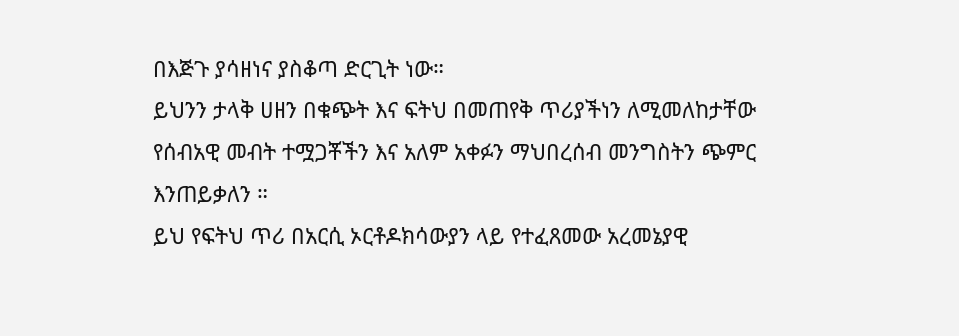በእጅጉ ያሳዘነና ያስቆጣ ድርጊት ነው።
ይህንን ታላቅ ሀዘን በቁጭት እና ፍትህ በመጠየቅ ጥሪያችነን ለሚመለከታቸው የሰብአዊ መብት ተሟጋቾችን እና አለም አቀፉን ማህበረሰብ መንግስትን ጭምር እንጠይቃለን ።
ይህ የፍትህ ጥሪ በአርሲ ኦርቶዶክሳውያን ላይ የተፈጸመው አረመኔያዊ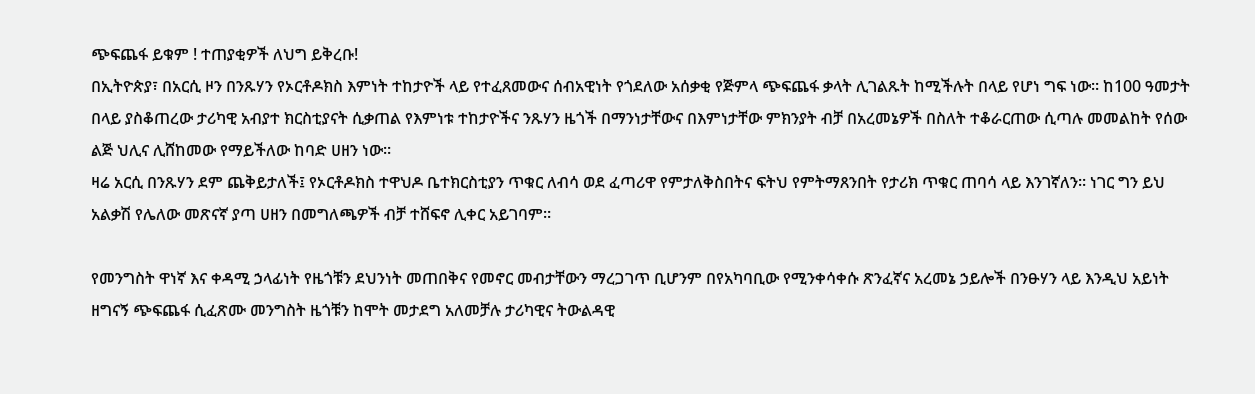ጭፍጨፋ ይቁም ! ተጠያቂዎች ለህግ ይቅረቡ!
በኢትዮጵያ፣ በአርሲ ዞን በንጹሃን የኦርቶዶክስ እምነት ተከታዮች ላይ የተፈጸመውና ሰብአዊነት የጎደለው አሰቃቂ የጅምላ ጭፍጨፋ ቃላት ሊገልጹት ከሚችሉት በላይ የሆነ ግፍ ነው። ከ100 ዓመታት በላይ ያስቆጠረው ታሪካዊ አብያተ ክርስቲያናት ሲቃጠል የእምነቱ ተከታዮችና ንጹሃን ዜጎች በማንነታቸውና በእምነታቸው ምክንያት ብቻ በአረመኔዎች በስለት ተቆራርጠው ሲጣሉ መመልከት የሰው ልጅ ህሊና ሊሸከመው የማይችለው ከባድ ሀዘን ነው።
ዛሬ አርሲ በንጹሃን ደም ጨቅይታለች፤ የኦርቶዶክስ ተዋህዶ ቤተክርስቲያን ጥቁር ለብሳ ወደ ፈጣሪዋ የምታለቅስበትና ፍትህ የምትማጸንበት የታሪክ ጥቁር ጠባሳ ላይ እንገኛለን። ነገር ግን ይህ አልቃሽ የሌለው መጽናኛ ያጣ ሀዘን በመግለጫዎች ብቻ ተሸፍኖ ሊቀር አይገባም።

የመንግስት ዋነኛ እና ቀዳሚ ኃላፊነት የዜጎቹን ደህንነት መጠበቅና የመኖር መብታቸውን ማረጋገጥ ቢሆንም በየአካባቢው የሚንቀሳቀሱ ጽንፈኛና አረመኔ ኃይሎች በንፁሃን ላይ እንዲህ አይነት ዘግናኝ ጭፍጨፋ ሲፈጽሙ መንግስት ዜጎቹን ከሞት መታደግ አለመቻሉ ታሪካዊና ትውልዳዊ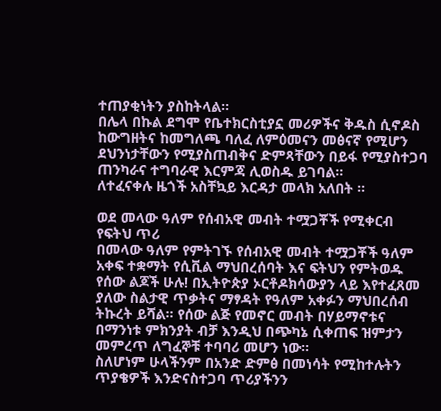ተጠያቂነትን ያስከትላል።
በሌላ በኩል ደግሞ የቤተክርስቲያኗ መሪዎችና ቅዱስ ሲኖዶስ ከውግዘትና ከመግለጫ ባለፈ ለምዕመናን መፅናኛ የሚሆን ደህንነታቸውን የሚያስጠብቅና ድምጻቸውን በይፋ የሚያስተጋባ ጠንካራና ተግባራዊ እርምጃ ሊወስዱ ይገባል።
ለተፈናቀሉ ዜጎች አስቸኳይ እርዳታ መላክ አለበት ።

ወደ መላው ዓለም የሰብአዊ መብት ተሟጋቾች የሚቀርብ የፍትህ ጥሪ
በመላው ዓለም የምትገኙ የሰብአዊ መብት ተሟጋቾች ዓለም አቀፍ ተቋማት የሲቪል ማህበረሰባት እና ፍትህን የምትወዱ የሰው ልጆች ሁሉ! በኢትዮጵያ ኦርቶዶክሳውያን ላይ እየተፈጸመ ያለው ስልታዊ ጥቃትና ማፃዳት የዓለም አቀፉን ማህበረሰብ ትኩረት ይሻል። የሰው ልጅ የመኖር መብት በሃይማኖቱና በማንነቱ ምክንያት ብቻ እንዲህ በጭካኔ ሲቀጠፍ ዝምታን መምረጥ ለግፈኞቹ ተባባሪ መሆን ነው።
ስለሆነም ሁላችንም በአንድ ድምፅ በመነሳት የሚከተሉትን ጥያቄዎች እንድናስተጋባ ጥሪያችንን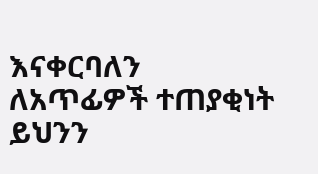እናቀርባለን
ለአጥፊዎች ተጠያቂነት ይህንን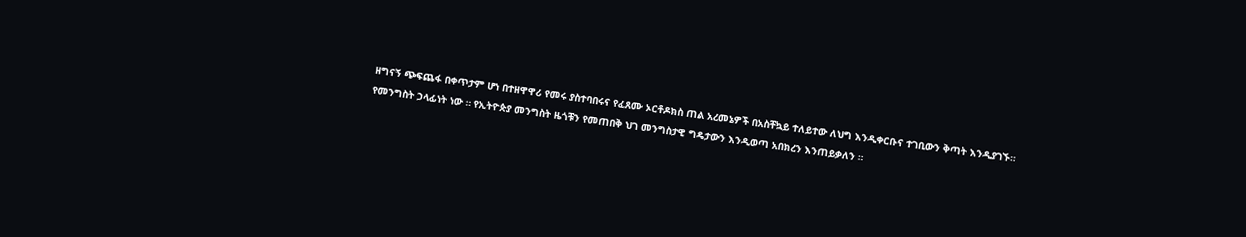ዘግናኝ ጭፍጨፋ በቀጥታም ሆነ በተዘዋዋሪ የመሩ ያስተባበሩና የፈጸሙ ኦርቶዶክስ ጠል አረመኔዎች በአስቸኳይ ተለይተው ለህግ እንዲቀርቡና ተገቢውን ቅጣት እንዲያገኙ።
የመንግስት ኃላፊነት ነው ። የኢትዮጵያ መንግስት ዜጎቹን የመጠበቅ ህገ መንግስታዊ ግዴታውን እንዲወጣ አበክረን እንጠይቃለን ።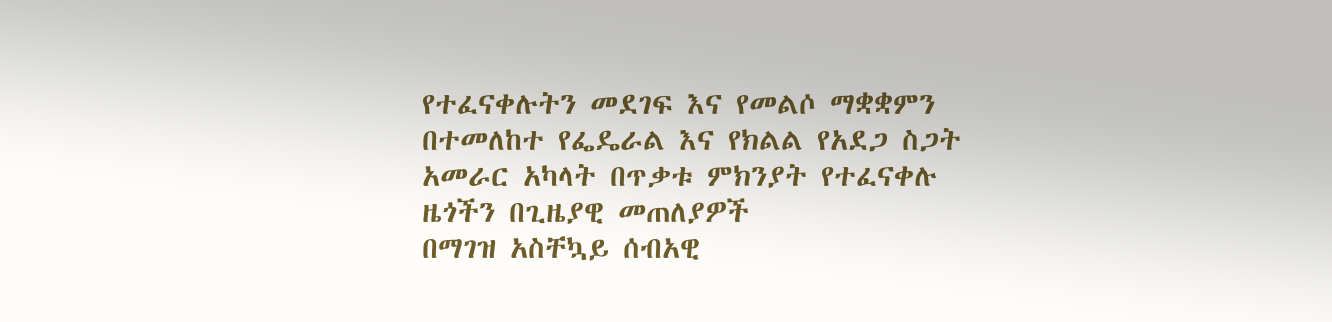የተፈናቀሉትን መደገፍ እና የመልሶ ማቋቋምን በተመለከተ የፌዴራል እና የክልል የአደጋ ስጋት አመራር አካላት በጥቃቱ ምክንያት የተፈናቀሉ ዜጎችን በጊዜያዊ መጠለያዎች
በማገዝ አስቸኳይ ሰብአዊ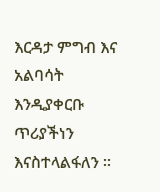እርዳታ ምግብ እና አልባሳት እንዲያቀርቡ ጥሪያችነን እናስተላልፋለን ።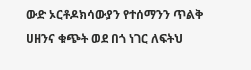ውድ ኦርቶዶክሳውያን የተሰማንን ጥልቅ ሀዘንና ቁጭት ወደ በጎ ነገር ለፍትህ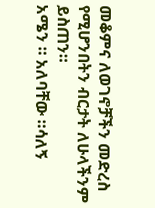መቆምና ለወገኖቻችን መድረስ የሚሆንበትን ብርታት ለሁላችንም ይስጠን።
አሜን ። አለባቸው ።ሳለኝ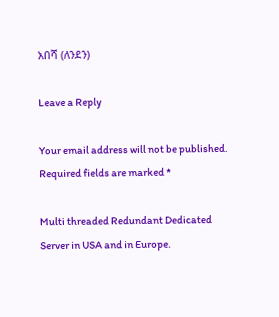አበሻ (ለንደን)

Leave a Reply

Your email address will not be published. Required fields are marked *

Multi threaded Redundant Dedicated Server in USA and in Europe.